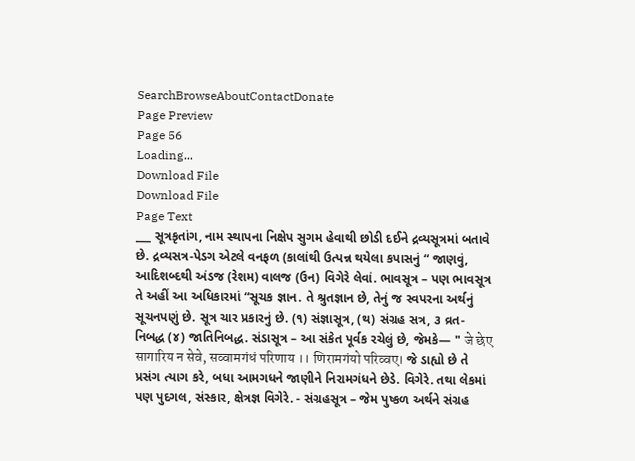SearchBrowseAboutContactDonate
Page Preview
Page 56
Loading...
Download File
Download File
Page Text
___ સૂત્રકૃતાંગ, નામ સ્થાપના નિક્ષેપ સુગમ હેવાથી છોડી દઈને દ્રવ્યસૂત્રમાં બતાવે છે. દ્રવ્યસત્ર-પેડગ એટલે વનફળ (કાલાંથી ઉત્પન્ન થયેલા કપાસનું “ જાણવું, આદિશબ્દથી અંડજ (રેશમ) વાલજ (ઉન) વિગેરે લેવાં. ભાવસૂત્ર – પણ ભાવસૂત્ર તે અહીં આ અધિકારમાં “સૂચક જ્ઞાન. તે શ્રુતજ્ઞાન છે, તેનું જ સ્વપરના અર્થનું સૂચનપણું છે. સૂત્ર ચાર પ્રકારનું છે. (૧) સંજ્ઞાસૂત્ર, (થ) સંગ્રહ સત્ર, ૩ વ્રત- નિબદ્ધ (૪) જાતિનિબદ્ધ. સંડાસૂત્ર – આ સંકેત પૂર્વક રચેલું છે, જેમકે— " जे छेए सागारिय न सेवे, सव्वामगंधं परिणाय ।। णिरामगंयो परिव्वए। જે ડાહ્યો છે તે પ્રસંગ ત્યાગ કરે, બધા આમગધને જાણીને નિરામગંધને છેડે. વિગેરે. તથા લેકમાં પણ પુદગલ, સંસ્કાર, ક્ષેત્રજ્ઞ વિગેરે. - સંગ્રહસૂત્ર – જેમ પુષ્કળ અર્થને સંગ્રહ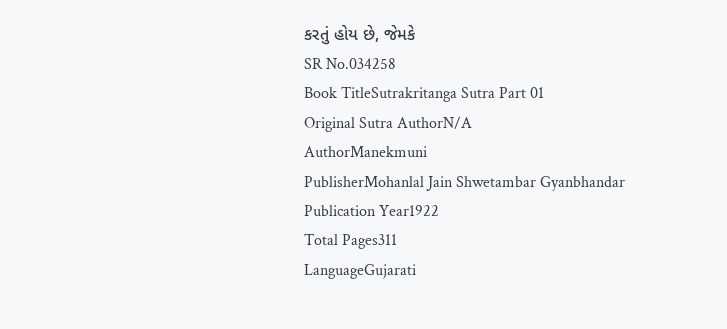કરતું હોય છે, જેમકે
SR No.034258
Book TitleSutrakritanga Sutra Part 01
Original Sutra AuthorN/A
AuthorManekmuni
PublisherMohanlal Jain Shwetambar Gyanbhandar
Publication Year1922
Total Pages311
LanguageGujarati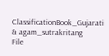ClassificationBook_Gujarati & agam_sutrakritang
File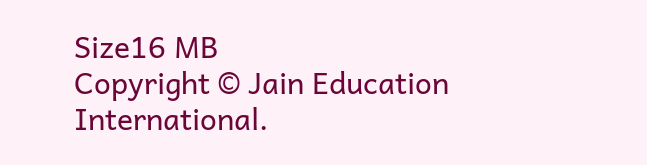Size16 MB
Copyright © Jain Education International.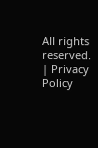All rights reserved. | Privacy Policy